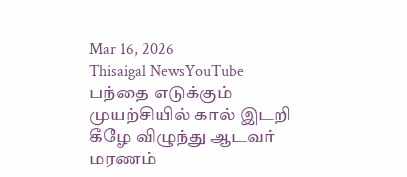Mar 16, 2026
Thisaigal NewsYouTube
பந்தை எடுக்கும் முயற்சியில் கால் இடறி கீழே விழுந்து ஆடவர் மரணம்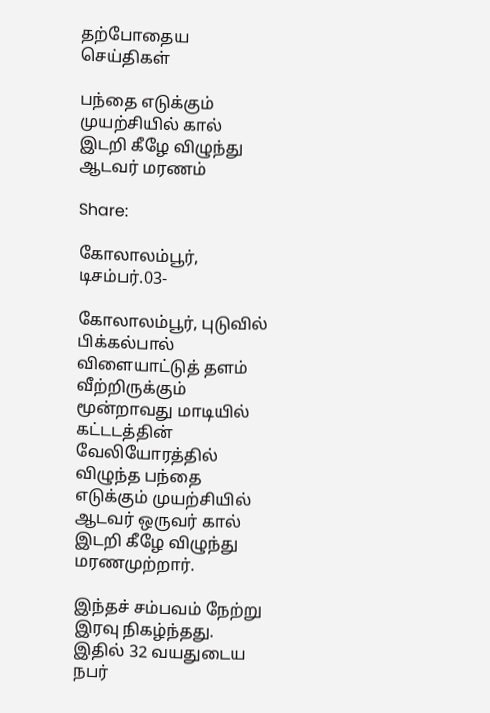தற்போதைய செய்திகள்

பந்தை எடுக்கும் முயற்சியில் கால் இடறி கீழே விழுந்து ஆடவர் மரணம்

Share:

கோலாலம்பூர், டிசம்பர்.03-

கோலாலம்பூர், புடுவில் பிக்கல்பால் விளையாட்டுத் தளம் வீற்றிருக்கும் மூன்றாவது மாடியில் கட்டடத்தின் வேலியோரத்தில் விழுந்த பந்தை எடுக்கும் முயற்சியில் ஆடவர் ஒருவர் கால் இடறி கீழே விழுந்து மரணமுற்றார்.

இந்தச் சம்பவம் நேற்று இரவு நிகழ்ந்தது. இதில் 32 வயதுடைய நபர்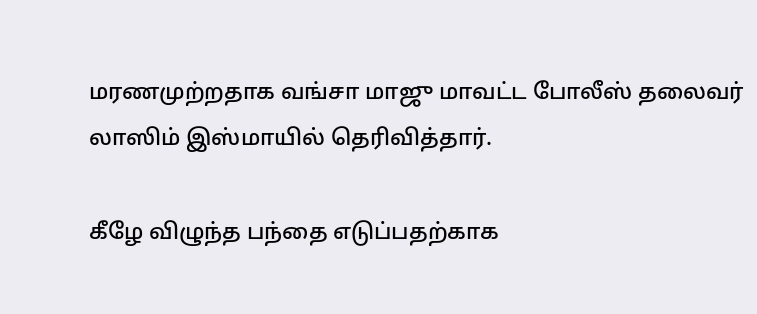மரணமுற்றதாக வங்சா மாஜு மாவட்ட போலீஸ் தலைவர் லாஸிம் இஸ்மாயில் தெரிவித்தார்.

கீழே விழுந்த பந்தை எடுப்பதற்காக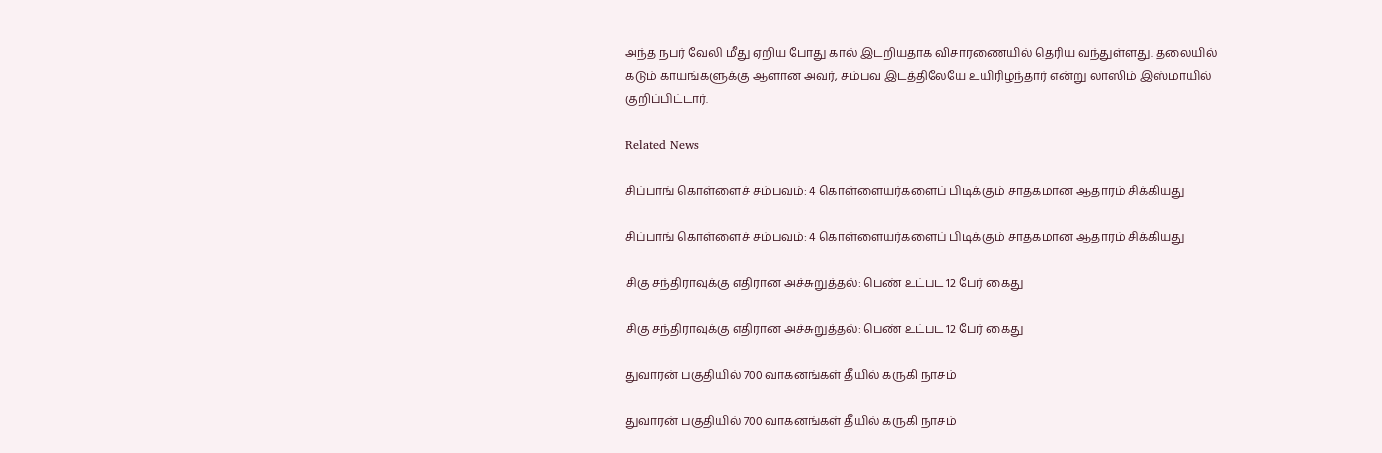அந்த நபர் வேலி மீது ஏறிய போது கால் இடறியதாக விசாரணையில் தெரிய வந்துள்ளது. தலையில் கடும் காயங்களுக்கு ஆளான அவர், சம்பவ இடத்திலேயே உயிரிழந்தார் என்று லாஸிம் இஸ்மாயில் குறிப்பிட்டார்.

Related News

சிப்பாங் கொள்ளைச் சம்பவம்: 4 கொள்ளையர்களைப் பிடிக்கும் சாதகமான ஆதாரம் சிக்கியது

சிப்பாங் கொள்ளைச் சம்பவம்: 4 கொள்ளையர்களைப் பிடிக்கும் சாதகமான ஆதாரம் சிக்கியது

சிகு சந்திராவுக்கு எதிரான அச்சுறுத்தல்: பெண் உட்பட 12 பேர் கைது

சிகு சந்திராவுக்கு எதிரான அச்சுறுத்தல்: பெண் உட்பட 12 பேர் கைது

துவாரன் பகுதியில் 700 வாகனங்கள் தீயில் கருகி நாசம்

துவாரன் பகுதியில் 700 வாகனங்கள் தீயில் கருகி நாசம்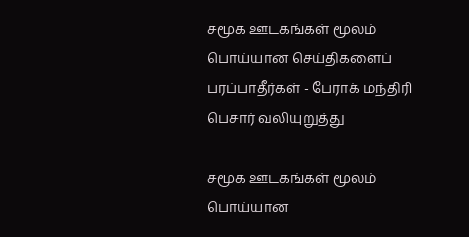சமூக ஊடகங்கள் மூலம் பொய்யான செய்திகளைப் பரப்பாதீர்கள் - பேராக் மந்திரி பெசார் வலியுறுத்து

சமூக ஊடகங்கள் மூலம் பொய்யான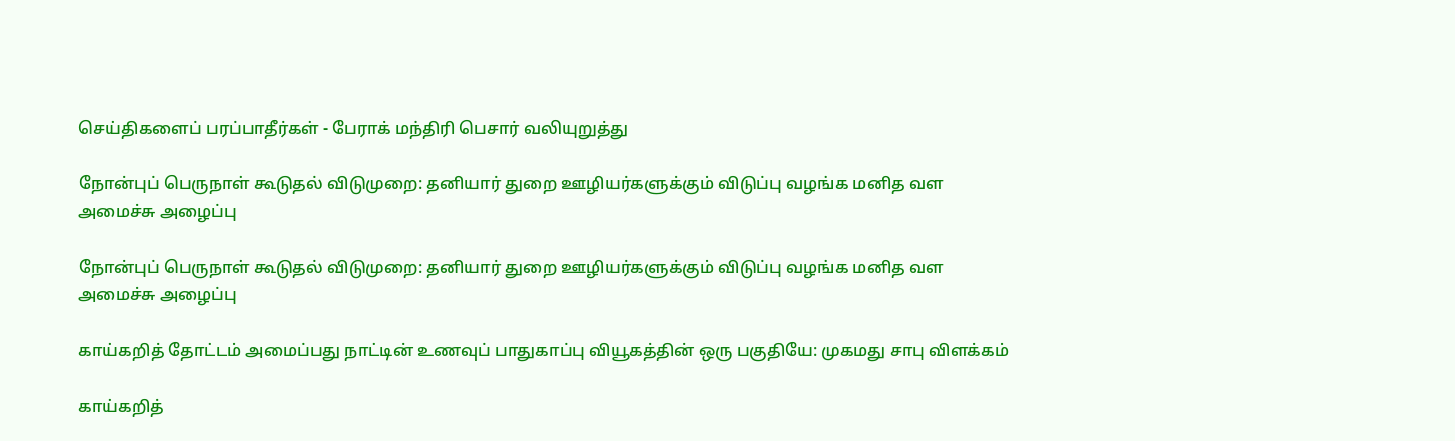செய்திகளைப் பரப்பாதீர்கள் - பேராக் மந்திரி பெசார் வலியுறுத்து

நோன்புப் பெருநாள் கூடுதல் விடுமுறை: தனியார் துறை ஊழியர்களுக்கும் விடுப்பு வழங்க மனித வள அமைச்சு அழைப்பு

நோன்புப் பெருநாள் கூடுதல் விடுமுறை: தனியார் துறை ஊழியர்களுக்கும் விடுப்பு வழங்க மனித வள அமைச்சு அழைப்பு

காய்கறித் தோட்டம் அமைப்பது நாட்டின் உணவுப் பாதுகாப்பு வியூகத்தின் ஒரு பகுதியே: முகமது சாபு விளக்கம்

காய்கறித்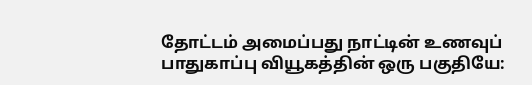தோட்டம் அமைப்பது நாட்டின் உணவுப் பாதுகாப்பு வியூகத்தின் ஒரு பகுதியே: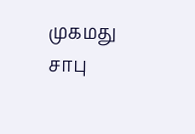முகமது சாபு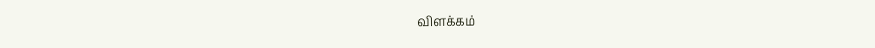விளக்கம்